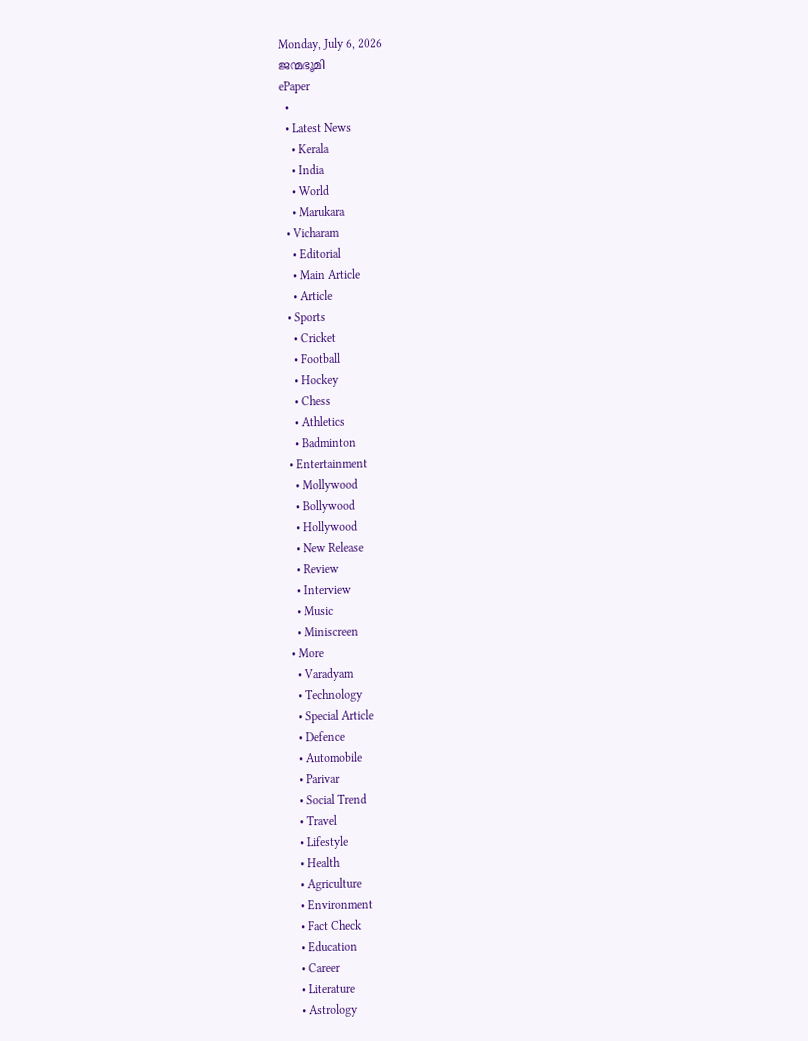Monday, July 6, 2026
ജന്മഭൂമി
ePaper
  •
  • Latest News
    • Kerala
    • India
    • World
    • Marukara
  • Vicharam
    • Editorial
    • Main Article
    • Article
  • Sports
    • Cricket
    • Football
    • Hockey
    • Chess
    • Athletics
    • Badminton
  • Entertainment
    • Mollywood
    • Bollywood
    • Hollywood
    • New Release
    • Review
    • Interview
    • Music
    • Miniscreen
  • More
    • Varadyam
    • Technology
    • Special Article
    • Defence
    • Automobile
    • Parivar
    • Social Trend
    • Travel
    • Lifestyle
    • Health
    • Agriculture
    • Environment
    • Fact Check
    • Education
    • Career
    • Literature
    • Astrology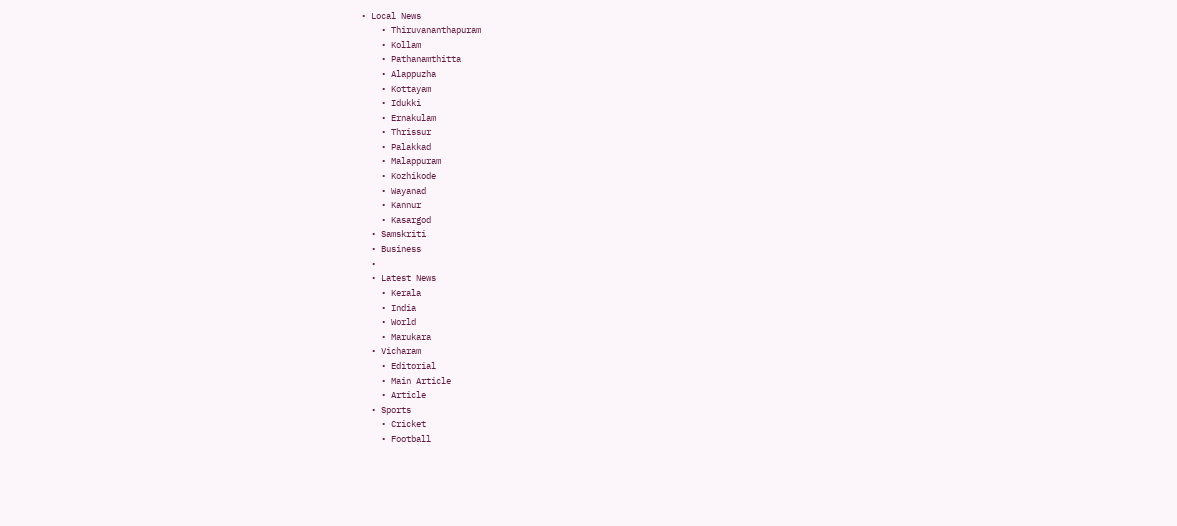• Local News
    • Thiruvananthapuram
    • Kollam
    • Pathanamthitta
    • Alappuzha
    • Kottayam
    • Idukki
    • Ernakulam
    • Thrissur
    • Palakkad
    • Malappuram
    • Kozhikode
    • Wayanad
    • Kannur
    • Kasargod
  • Samskriti
  • Business
  •
  • Latest News
    • Kerala
    • India
    • World
    • Marukara
  • Vicharam
    • Editorial
    • Main Article
    • Article
  • Sports
    • Cricket
    • Football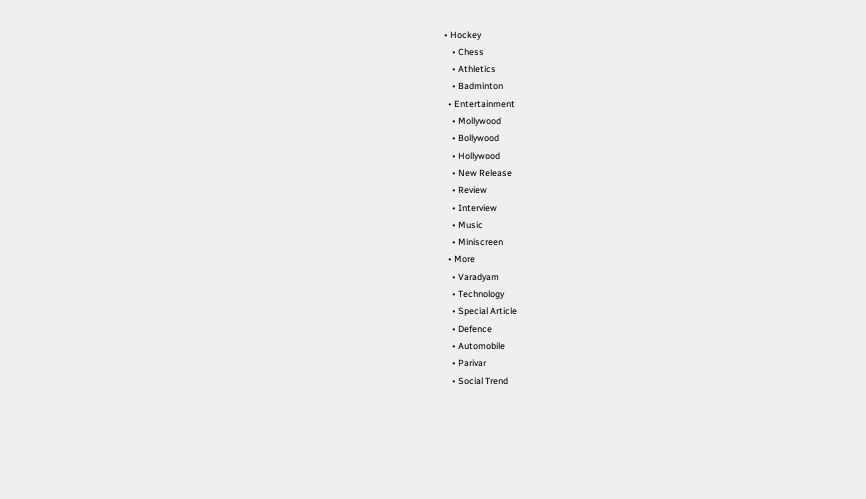• Hockey
    • Chess
    • Athletics
    • Badminton
  • Entertainment
    • Mollywood
    • Bollywood
    • Hollywood
    • New Release
    • Review
    • Interview
    • Music
    • Miniscreen
  • More
    • Varadyam
    • Technology
    • Special Article
    • Defence
    • Automobile
    • Parivar
    • Social Trend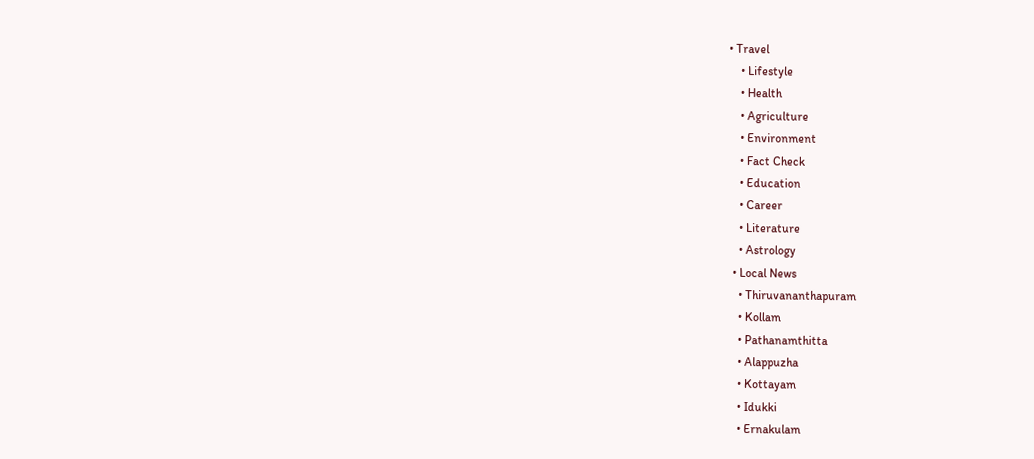• Travel
    • Lifestyle
    • Health
    • Agriculture
    • Environment
    • Fact Check
    • Education
    • Career
    • Literature
    • Astrology
  • Local News
    • Thiruvananthapuram
    • Kollam
    • Pathanamthitta
    • Alappuzha
    • Kottayam
    • Idukki
    • Ernakulam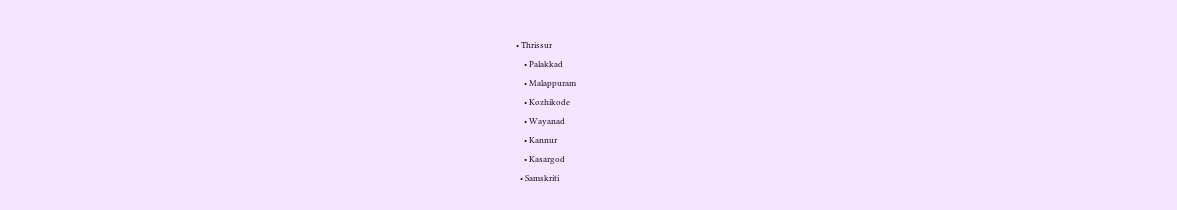• Thrissur
    • Palakkad
    • Malappuram
    • Kozhikode
    • Wayanad
    • Kannur
    • Kasargod
  • Samskriti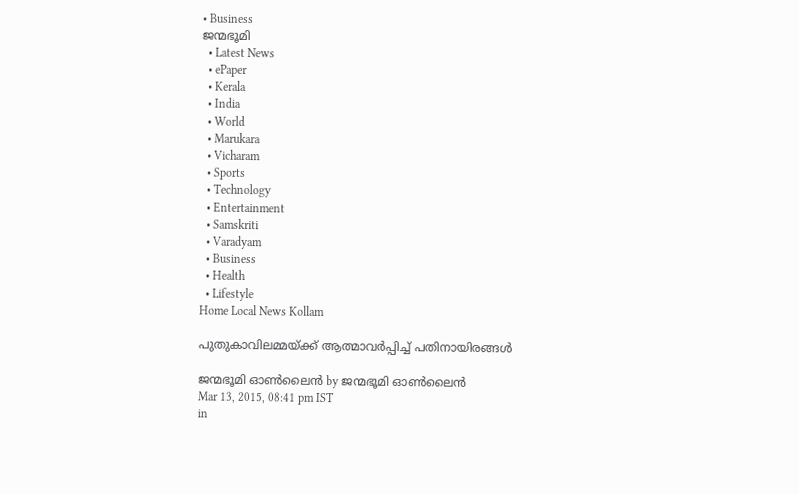• Business
ജന്മഭൂമി
  • Latest News
  • ePaper
  • Kerala
  • India
  • World
  • Marukara
  • Vicharam
  • Sports
  • Technology
  • Entertainment
  • Samskriti
  • Varadyam
  • Business
  • Health
  • Lifestyle
Home Local News Kollam

പുതുകാവിലമ്മയ്‌ക്ക് ആത്മാവര്‍പ്പിച്ച് പതിനായിരങ്ങള്‍

ജന്മഭൂമി ഓണ്‍ലൈന്‍ by ജന്മഭൂമി ഓണ്‍ലൈന്‍
Mar 13, 2015, 08:41 pm IST
in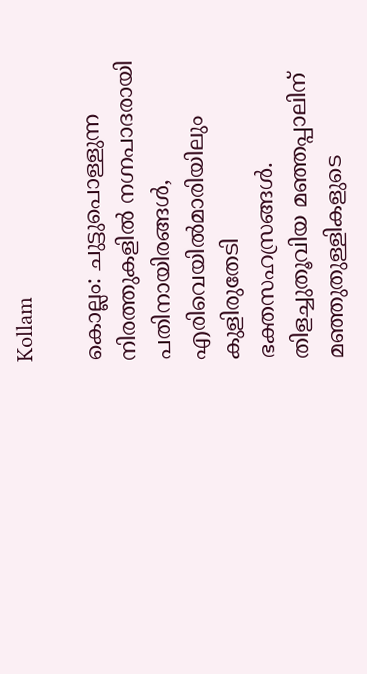Kollam

കൊല്ലം: ചുട്ടുപൊള്ളുന്ന നിരത്തുകളില്‍ നഗ്നപാദരായി പതിനായിരങ്ങള്‍, എരിവെയില്‍മാരിയിലും കുളിരുതേടി ഭക്തസഹസ്രങ്ങള്‍. തിളച്ചുതൂവിയ മഞ്ഞപ്പാലിന് മഞ്ഞുതുള്ളികളുടെ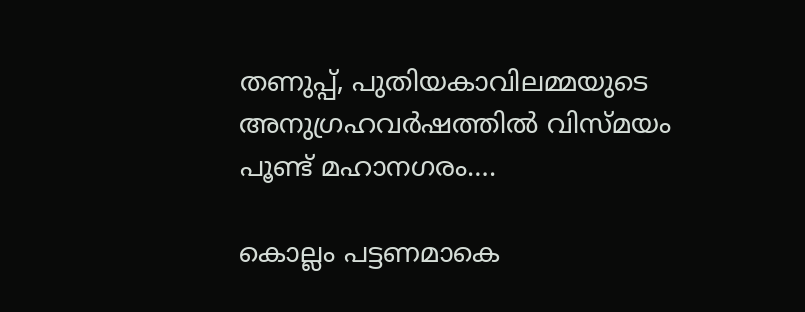തണുപ്പ്, പുതിയകാവിലമ്മയുടെ അനുഗ്രഹവര്‍ഷത്തില്‍ വിസ്മയം പൂണ്ട് മഹാനഗരം….

കൊല്ലം പട്ടണമാകെ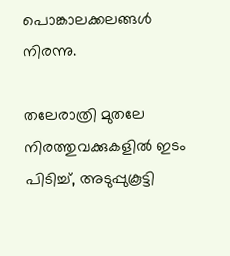പൊങ്കാലക്കലങ്ങള്‍ നിരന്നു.

തലേരാത്രി മുതലേ നിരത്തുവക്കുകളില്‍ ഇടം പിടിച്ച്, അടുപ്പുകൂട്ടി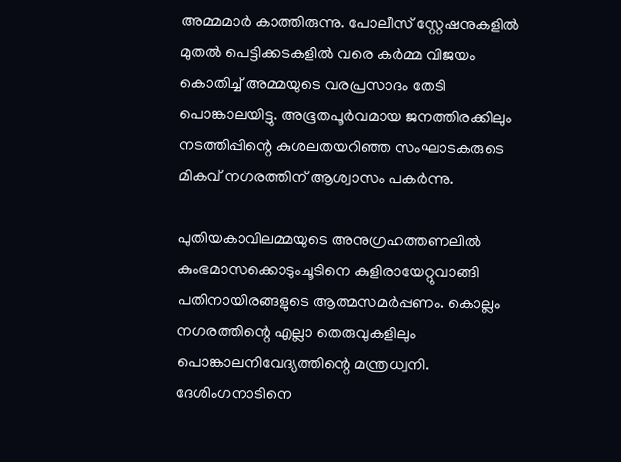അമ്മമാര്‍ കാത്തിരുന്നു. പോലീസ് സ്റ്റേഷനുകളില്‍ മുതല്‍ പെട്ടിക്കടകളില്‍ വരെ കര്‍മ്മ വിജയം കൊതിച്ച് അമ്മയുടെ വരപ്രസാദം തേടി പൊങ്കാലയിട്ടു. അഭൂതപൂര്‍വമായ ജനത്തിരക്കിലും നടത്തിപ്പിന്റെ കുശലതയറിഞ്ഞ സംഘാടകരുടെ മികവ് നഗരത്തിന് ആശ്വാസം പകര്‍ന്നു.

പുതിയകാവിലമ്മയുടെ അനുഗ്രഹത്തണലില്‍ കുംഭമാസക്കൊടുംചൂടിനെ കുളിരായേറ്റുവാങ്ങി  പതിനായിരങ്ങളുടെ ആത്മസമര്‍പ്പണം. കൊല്ലം നഗരത്തിന്റെ എല്ലാ തെരുവുകളിലും പൊങ്കാലനിവേദ്യത്തിന്റെ മന്ത്രധ്വനി. ദേശിംഗനാടിനെ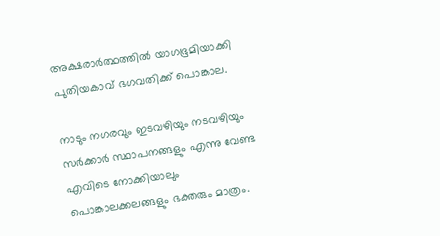അക്ഷരാര്‍ത്ഥത്തില്‍ യാഗഭൂമിയാക്കി പുതിയകാവ് ഭഗവതിക്ക് പൊങ്കാല.

നാടും നഗരവും ഇടവഴിയും നടവഴിയും സര്‍ക്കാര്‍ സ്ഥാപനങ്ങളും എന്നു വേണ്ട എവിടെ നോക്കിയാലും പൊങ്കാലക്കലങ്ങളും ഭക്തരും മാത്രം.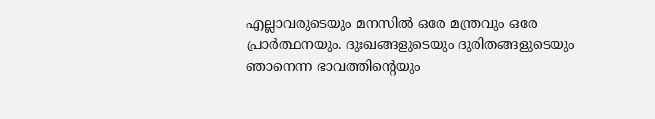എല്ലാവരുടെയും മനസില്‍ ഒരേ മന്ത്രവും ഒരേ പ്രാര്‍ത്ഥനയും. ദുഃഖങ്ങളുടെയും ദുരിതങ്ങളുടെയും ഞാനെന്ന ഭാവത്തിന്റെയും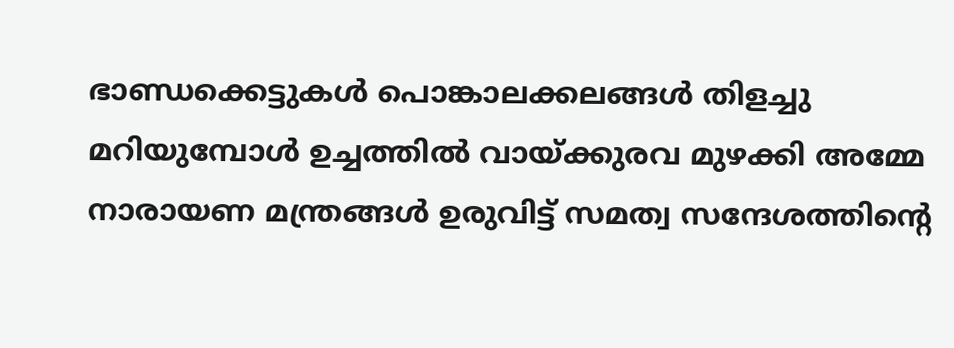ഭാണ്ഡക്കെട്ടുകള്‍ പൊങ്കാലക്കലങ്ങള്‍ തിളച്ചു മറിയുമ്പോള്‍ ഉച്ചത്തില്‍ വായ്‌ക്കുരവ മുഴക്കി അമ്മേ നാരായണ മന്ത്രങ്ങള്‍ ഉരുവിട്ട് സമത്വ സന്ദേശത്തിന്റെ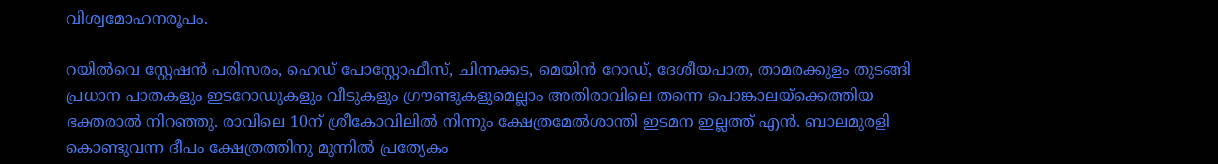വിശ്വമോഹനരൂപം.

റയില്‍വെ സ്റ്റേഷന്‍ പരിസരം, ഹെഡ് പോസ്റ്റോഫീസ്, ചിന്നക്കട, മെയിന്‍ റോഡ്, ദേശീയപാത, താമരക്കുളം തുടങ്ങി പ്രധാന പാതകളും ഇടറോഡുകളും വീടുകളും ഗ്രൗണ്ടുകളുമെല്ലാം അതിരാവിലെ തന്നെ പൊങ്കാലയ്‌ക്കെത്തിയ ഭക്തരാല്‍ നിറഞ്ഞു. രാവിലെ 10ന് ശ്രീകോവിലില്‍ നിന്നും ക്ഷേത്രമേല്‍ശാന്തി ഇടമന ഇല്ലത്ത് എന്‍. ബാലമുരളി കൊണ്ടുവന്ന ദീപം ക്ഷേത്രത്തിനു മുന്നില്‍ പ്രത്യേകം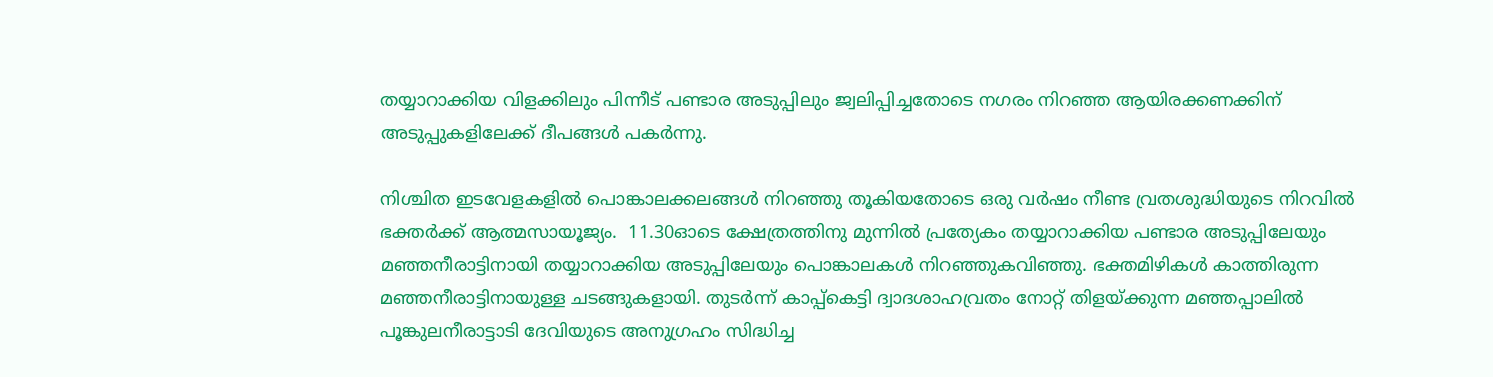തയ്യാറാക്കിയ വിളക്കിലും പിന്നീട് പണ്ടാര അടുപ്പിലും ജ്വലിപ്പിച്ചതോടെ നഗരം നിറഞ്ഞ ആയിരക്കണക്കിന് അടുപ്പുകളിലേക്ക് ദീപങ്ങള്‍ പകര്‍ന്നു.

നിശ്ചിത ഇടവേളകളില്‍ പൊങ്കാലക്കലങ്ങള്‍ നിറഞ്ഞു തൂകിയതോടെ ഒരു വര്‍ഷം നീണ്ട വ്രതശുദ്ധിയുടെ നിറവില്‍ ഭക്തര്‍ക്ക് ആത്മസായൂജ്യം.  11.30ഓടെ ക്ഷേത്രത്തിനു മുന്നില്‍ പ്രത്യേകം തയ്യാറാക്കിയ പണ്ടാര അടുപ്പിലേയും മഞ്ഞനീരാട്ടിനായി തയ്യാറാക്കിയ അടുപ്പിലേയും പൊങ്കാലകള്‍ നിറഞ്ഞുകവിഞ്ഞു. ഭക്തമിഴികള്‍ കാത്തിരുന്ന മഞ്ഞനീരാട്ടിനായുള്ള ചടങ്ങുകളായി. തുടര്‍ന്ന് കാപ്പ്‌കെട്ടി ദ്വാദശാഹവ്രതം നോറ്റ് തിളയ്‌ക്കുന്ന മഞ്ഞപ്പാലില്‍ പൂങ്കുലനീരാട്ടാടി ദേവിയുടെ അനുഗ്രഹം സിദ്ധിച്ച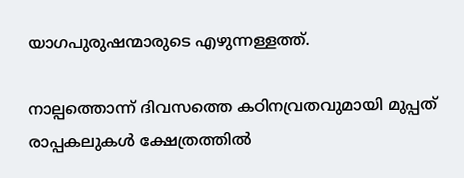യാഗപുരുഷന്മാരുടെ എഴുന്നള്ളത്ത്.

നാല്പത്തൊന്ന് ദിവസത്തെ കഠിനവ്രതവുമായി മുപ്പത് രാപ്പകലുകള്‍ ക്ഷേത്രത്തില്‍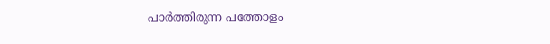പാര്‍ത്തിരുന്ന പത്തോളം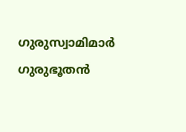ഗുരുസ്വാമിമാര്‍ ഗുരുഭൂതന്‍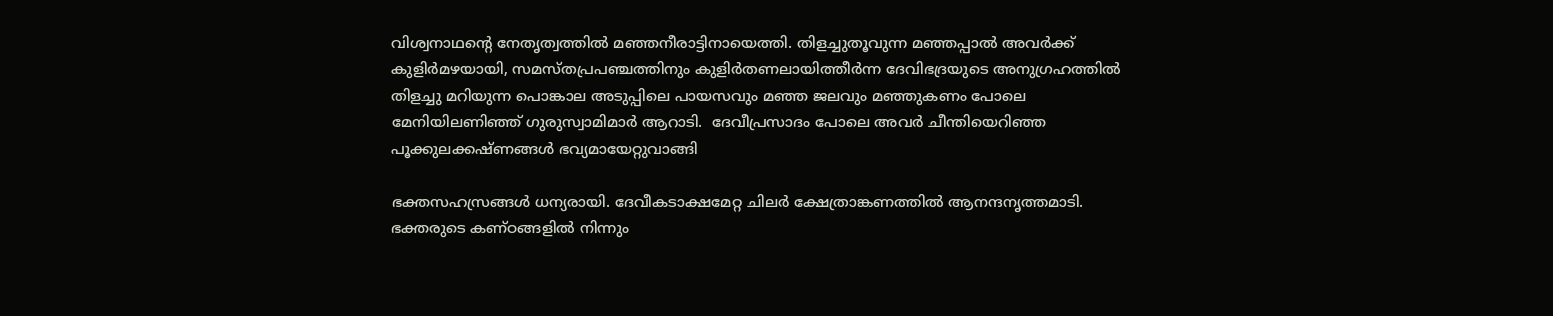വിശ്വനാഥന്റെ നേതൃത്വത്തില്‍ മഞ്ഞനീരാട്ടിനായെത്തി. തിളച്ചുതൂവുന്ന മഞ്ഞപ്പാല്‍ അവര്‍ക്ക് കുളിര്‍മഴയായി, സമസ്തപ്രപഞ്ചത്തിനും കുളിര്‍തണലായിത്തീര്‍ന്ന ദേവിഭദ്രയുടെ അനുഗ്രഹത്തില്‍ തിളച്ചു മറിയുന്ന പൊങ്കാല അടുപ്പിലെ പായസവും മഞ്ഞ ജലവും മഞ്ഞുകണം പോലെ മേനിയിലണിഞ്ഞ് ഗുരുസ്വാമിമാര്‍ ആറാടി.  ദേവീപ്രസാദം പോലെ അവര്‍ ചീന്തിയെറിഞ്ഞ പൂക്കുലക്കഷ്ണങ്ങള്‍ ഭവ്യമായേറ്റുവാങ്ങി

ഭക്തസഹസ്രങ്ങള്‍ ധന്യരായി. ദേവീകടാക്ഷമേറ്റ ചിലര്‍ ക്ഷേത്രാങ്കണത്തില്‍ ആനന്ദനൃത്തമാടി. ഭക്തരുടെ കണ്ഠങ്ങളില്‍ നിന്നും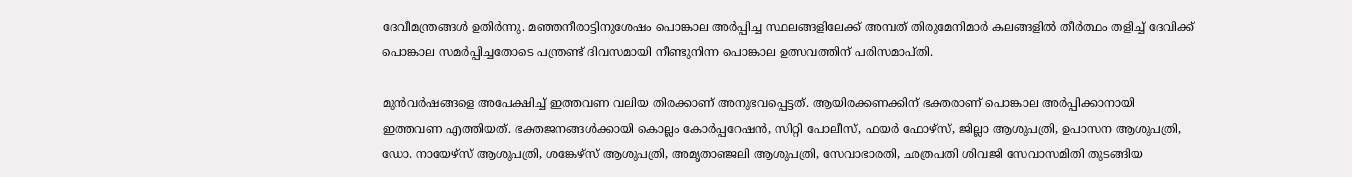ദേവീമന്ത്രങ്ങള്‍ ഉതിര്‍ന്നു. മഞ്ഞനീരാട്ടിനുശേഷം പൊങ്കാല അര്‍പ്പിച്ച സ്ഥലങ്ങളിലേക്ക് അമ്പത് തിരുമേനിമാര്‍ കലങ്ങളില്‍ തീര്‍ത്ഥം തളിച്ച് ദേവിക്ക് പൊങ്കാല സമര്‍പ്പിച്ചതോടെ പന്ത്രണ്ട് ദിവസമായി നീണ്ടുനിന്ന പൊങ്കാല ഉത്സവത്തിന് പരിസമാപ്തി.

മുന്‍വര്‍ഷങ്ങളെ അപേക്ഷിച്ച് ഇത്തവണ വലിയ തിരക്കാണ് അനുഭവപ്പെട്ടത്. ആയിരക്കണക്കിന് ഭക്തരാണ് പൊങ്കാല അര്‍പ്പിക്കാനായി ഇത്തവണ എത്തിയത്. ഭക്തജനങ്ങള്‍ക്കായി കൊല്ലം കോര്‍പ്പറേഷന്‍, സിറ്റി പോലീസ്, ഫയര്‍ ഫോഴ്‌സ്, ജില്ലാ ആശുപത്രി, ഉപാസന ആശുപത്രി, ഡോ. നായേഴ്‌സ് ആശുപത്രി, ശങ്കേഴ്‌സ് ആശുപത്രി, അമൃതാഞ്ജലി ആശുപത്രി, സേവാഭാരതി, ഛത്രപതി ശിവജി സേവാസമിതി തുടങ്ങിയ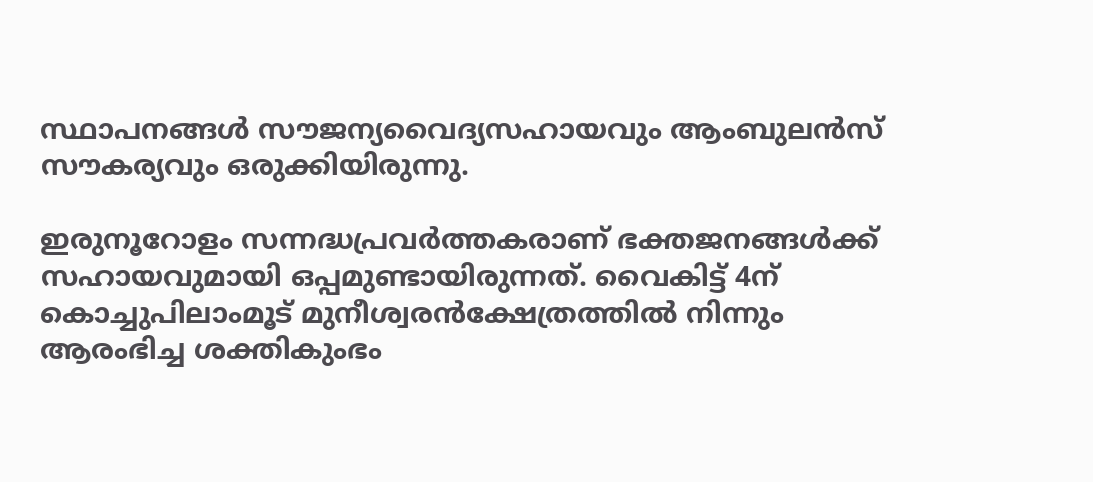സ്ഥാപനങ്ങള്‍ സൗജന്യവൈദ്യസഹായവും ആംബുലന്‍സ് സൗകര്യവും ഒരുക്കിയിരുന്നു.

ഇരുനൂറോളം സന്നദ്ധപ്രവര്‍ത്തകരാണ് ഭക്തജനങ്ങള്‍ക്ക് സഹായവുമായി ഒപ്പമുണ്ടായിരുന്നത്. വൈകിട്ട് 4ന് കൊച്ചുപിലാംമൂട് മുനീശ്വരന്‍ക്ഷേത്രത്തില്‍ നിന്നും ആരംഭിച്ച ശക്തികുംഭം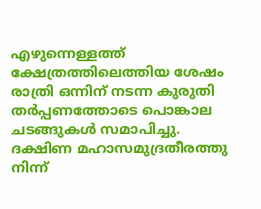എഴുന്നെള്ളത്ത് ക്ഷേത്രത്തിലെത്തിയ ശേഷം രാത്രി ഒന്നിന് നടന്ന കുരുതി തര്‍പ്പണത്തോടെ പൊങ്കാല ചടങ്ങുകള്‍ സമാപിച്ചു. ദക്ഷിണ മഹാസമുദ്രതീരത്തു നിന്ന്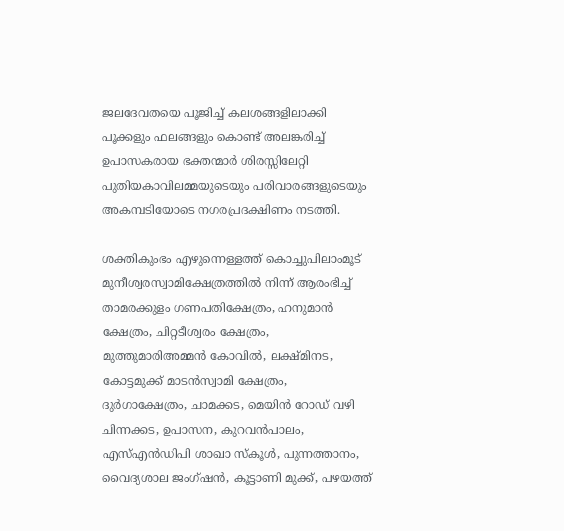ജലദേവതയെ പൂജിച്ച് കലശങ്ങളിലാക്കി പൂക്കളും ഫലങ്ങളും കൊണ്ട് അലങ്കരിച്ച് ഉപാസകരായ ഭക്തന്മാര്‍ ശിരസ്സിലേറ്റി പുതിയകാവിലമ്മയുടെയും പരിവാരങ്ങളുടെയും അകമ്പടിയോടെ നഗരപ്രദക്ഷിണം നടത്തി.

ശക്തികുംഭം എഴുന്നെള്ളത്ത് കൊച്ചുപിലാംമൂട് മുനീശ്വരസ്വാമിക്ഷേത്രത്തില്‍ നിന്ന് ആരംഭിച്ച് താമരക്കുളം ഗണപതിക്ഷേത്രം, ഹനുമാന്‍ ക്ഷേത്രം, ചിറ്റടീശ്വരം ക്ഷേത്രം, മുത്തുമാരിഅമ്മന്‍ കോവില്‍, ലക്ഷ്മിനട, കോട്ടമുക്ക് മാടന്‍സ്വാമി ക്ഷേത്രം, ദുര്‍ഗാക്ഷേത്രം, ചാമക്കട, മെയിന്‍ റോഡ് വഴി ചിന്നക്കട, ഉപാസന, കുറവന്‍പാലം, എസ്എന്‍ഡിപി ശാഖാ സ്‌കൂള്‍, പുന്നത്താനം, വൈദ്യശാല ജംഗ്ഷന്‍, കൂട്ടാണി മുക്ക്, പഴയത്ത്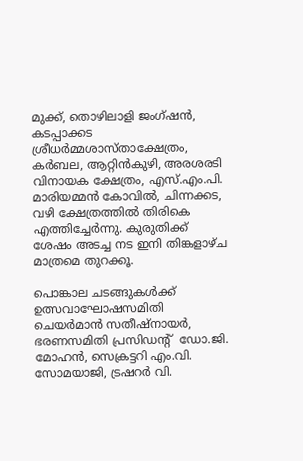മുക്ക്, തൊഴിലാളി ജംഗ്ഷന്‍, കടപ്പാക്കട ശ്രീധര്‍മ്മശാസ്താക്ഷേത്രം, കര്‍ബല, ആറ്റിന്‍കുഴി, അരശരടി വിനായക ക്ഷേത്രം, എസ്.എം.പി. മാരിയമ്മന്‍ കോവില്‍, ചിന്നക്കട, വഴി ക്ഷേത്രത്തില്‍ തിരികെ എത്തിച്ചേര്‍ന്നു. കുരുതിക്ക് ശേഷം അടച്ച നട ഇനി തിങ്കളാഴ്ച മാത്രമെ തുറക്കൂ.

പൊങ്കാല ചടങ്ങുകള്‍ക്ക് ഉത്സവാഘോഷസമിതി ചെയര്‍മാന്‍ സതീഷ്‌നായര്‍, ഭരണസമിതി പ്രസിഡന്റ്  ഡോ.ജി. മോഹന്‍, സെക്രട്ടറി എം.വി. സോമയാജി, ട്രഷറര്‍ വി.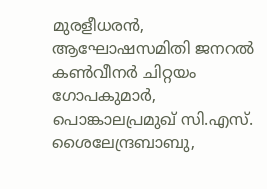മുരളീധരന്‍, ആഘോഷസമിതി ജനറല്‍ കണ്‍വീനര്‍ ചിറ്റയം ഗോപകുമാര്‍, പൊങ്കാലപ്രമുഖ് സി.എസ്. ശൈലേന്ദ്രബാബു,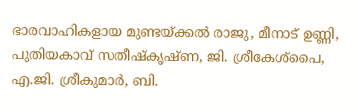ഭാരവാഹികളായ മുണ്ടയ്‌ക്കല്‍ രാജു, മീനാട് ഉണ്ണി, പുതിയകാവ് സതീഷ്‌കൃഷ്ണ, ജി. ശ്രീകേശ്‌പൈ, എ.ജി. ശ്രീകുമാര്‍, ബി.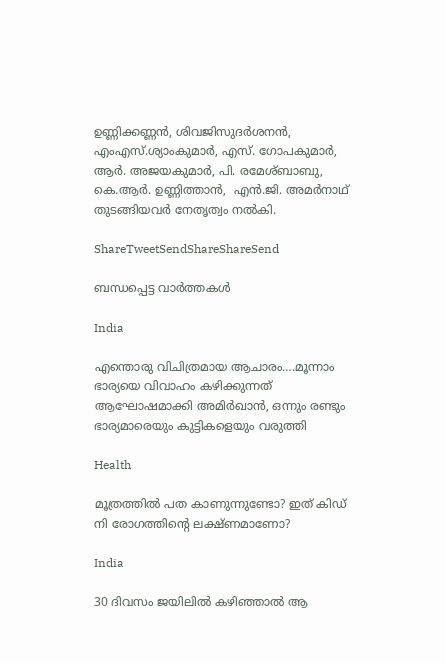ഉണ്ണിക്കണ്ണന്‍, ശിവജിസുദര്‍ശനന്‍, എംഎസ്.ശ്യാംകുമാര്‍, എസ്. ഗോപകുമാര്‍, ആര്‍. അജയകുമാര്‍, പി. രമേശ്ബാബു,  കെ.ആര്‍. ഉണ്ണിത്താന്‍,  എന്‍.ജി. അമര്‍നാഥ് തുടങ്ങിയവര്‍ നേതൃത്വം നല്‍കി.

ShareTweetSendShareShareSend

ബന്ധപ്പെട്ട വാര്‍ത്തകള്‍

India

എന്തൊരു വിചിത്രമായ ആചാരം….മൂന്നാം ഭാര്യയെ വിവാഹം കഴിക്കുന്നത് ആഘോഷമാക്കി അമിര്‍ഖാന്‍, ഒന്നും രണ്ടും ഭാര്യമാരെയും കുട്ടികളെയും വരുത്തി

Health

മൂത്രത്തില്‍ പത കാണുന്നുണ്ടോ? ഇത് കിഡ് നി രോഗത്തിന്റെ ലക്ഷ്ണമാണോ?

India

30 ദിവസം ജയിലില്‍ കഴിഞ്ഞാല്‍ ആ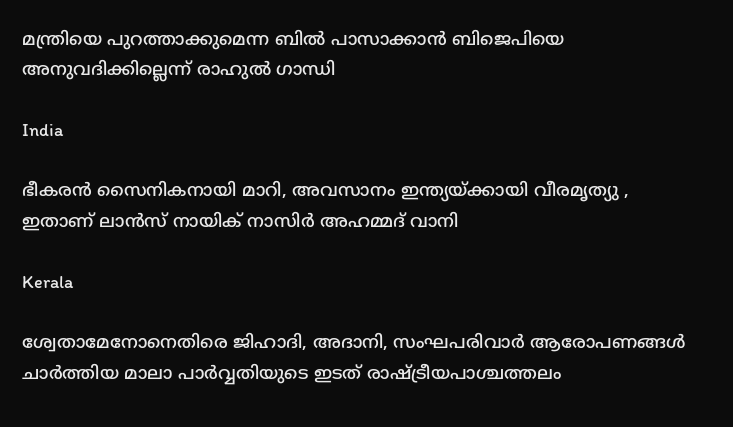മന്ത്രിയെ പുറത്താക്കുമെന്ന ബില്‍ പാസാക്കാന്‍ ബിജെപിയെ അനുവദിക്കില്ലെന്ന് രാഹുല്‍ ഗാന്ധി

India

ഭീകരന്‍ സൈനികനായി മാറി, അവസാനം ഇന്ത്യയ്‌ക്കായി വീരമൃത്യു , ഇതാണ് ലാന്‍സ് നായിക് നാസിര്‍ അഹമ്മദ് വാനി

Kerala

ശ്വേതാമേനോനെതിരെ ജിഹാദി, അദാനി, സംഘപരിവാര്‍ ആരോപണങ്ങള്‍ ചാര്‍ത്തിയ മാലാ പാര്‍വ്വതിയുടെ ഇടത് രാഷ്‌ട്രീയപാശ്ചത്തലം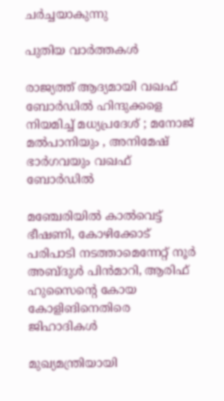ചര്‍ച്ചയാകുന്നു

പുതിയ വാര്‍ത്തകള്‍

രാജ്യത്ത് ആദ്യമായി വഖഫ് ബോർഡിൽ ഹിന്ദുക്കളെ നിയമിച്ച് മധ്യപ്രദേശ് ; മനോജ് മൽപാനിയും , അനിമേഷ് ഭാർഗവയും വഖഫ് ബോർഡിൽ

മഞ്ചേരിയില്‍ കാല്‍വെട്ട് ഭീഷണി, കോഴിക്കോട് പരിപാടി നടത്താമെന്നേറ്റ് നൂര്‍ അബ്ദുള്‍ പിന്‍മാറി, ആരിഫ് ഹുസൈന്റെ കോയ കോളിങിനെതിരെ ജിഹാദികള്‍

മുഖ്യമന്ത്രിയായി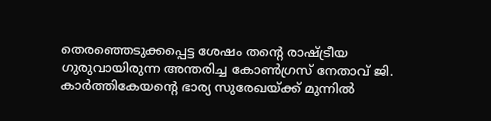തെരഞ്ഞെടുക്കപ്പെട്ട ശേഷം തന്‍റെ രാഷ്ട്രീയ ഗുരുവായിരുന്ന അന്തരിച്ച കോണ്‍ഗ്രസ് നേതാവ് ജി. കാര്‍ത്തികേയന്‍റെ ഭാര്യ സുരേഖയ്ക്ക് മുന്നില്‍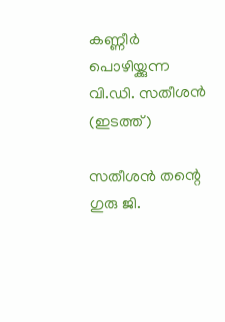കണ്ണീര്‍ പൊഴിയ്ക്കുന്ന വി.ഡി. സതീശന്‍ (ഇടത്ത്)

സതീശന്‍ തന്റെ ഗുരു ജി.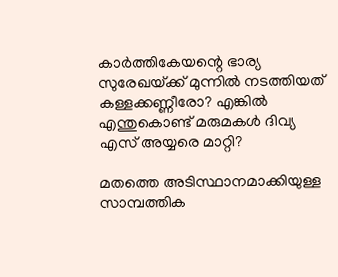കാര്‍ത്തികേയന്റെ ഭാര്യ സുരേഖയ്‌ക്ക് മുന്നില്‍ നടത്തിയത് കള്ളക്കണ്ണീരോ? എങ്കില്‍ എന്തുകൊണ്ട് മരുമകള്‍ ദിവ്യ എസ് അയ്യരെ മാറ്റി?

മതത്തെ അടിസ്ഥാനമാക്കിയുള്ള സാമ്പത്തിക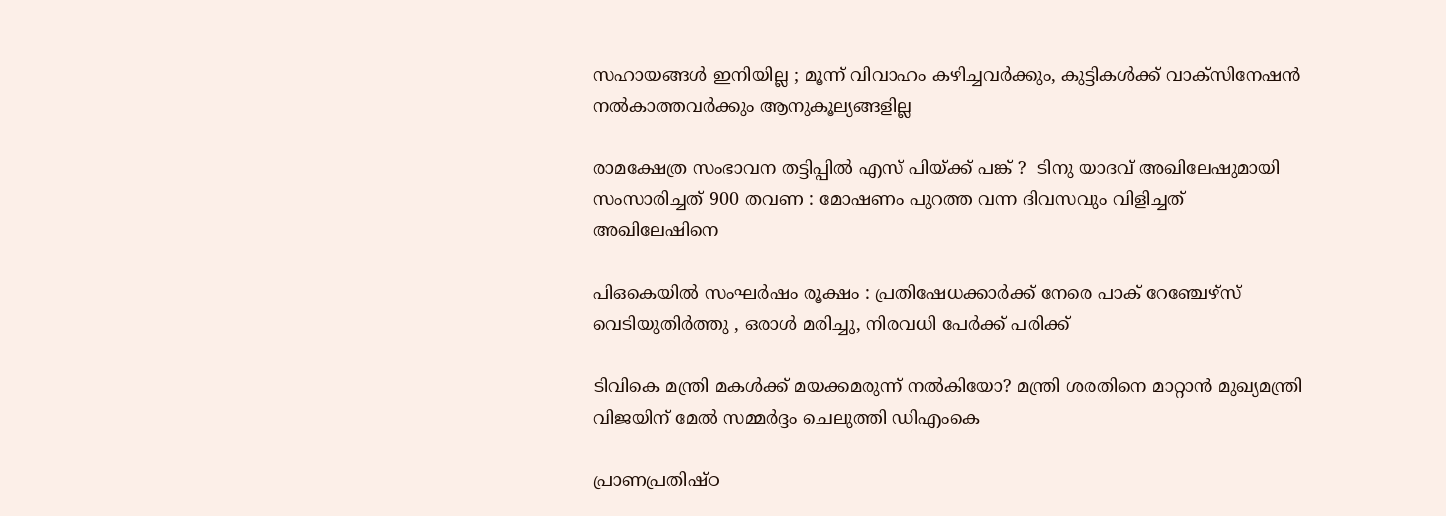സഹായങ്ങൾ ഇനിയില്ല ; മൂന്ന് വിവാഹം കഴിച്ചവർക്കും, കുട്ടികൾക്ക് വാക്സിനേഷൻ നൽകാത്തവർക്കും ആനുകൂല്യങ്ങളില്ല

രാമക്ഷേത്ര സംഭാവന തട്ടിപ്പിൽ എസ് പിയ്‌ക്ക് പങ്ക് ?  ടിനു യാദവ് അഖിലേഷുമായി സംസാരിച്ചത് 900 തവണ : മോഷണം പുറത്ത വന്ന ദിവസവും വിളിച്ചത് അഖിലേഷിനെ

പി‌ഒ‌കെയിൽ സംഘർഷം രൂക്ഷം : പ്രതിഷേധക്കാർക്ക് നേരെ പാക് റേഞ്ചേഴ്‌സ് വെടിയുതിർത്തു , ഒരാൾ മരിച്ചു, നിരവധി പേർക്ക് പരിക്ക്

ടിവികെ മന്ത്രി മകള്‍ക്ക് മയക്കമരുന്ന് നല്‍കിയോ? മന്ത്രി ശരതിനെ മാറ്റാന്‍ മുഖ്യമന്ത്രി വിജയിന് മേല്‍ സമ്മര്‍ദ്ദം ചെലുത്തി ഡിഎംകെ

പ്രാണപ്രതിഷ്ഠ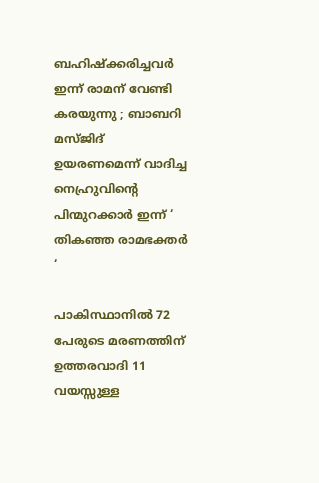ബഹിഷ്ക്കരിച്ചവർ ഇന്ന് രാമന് വേണ്ടി കരയുന്നു ; ബാബറി മസ്ജിദ് ഉയരണമെന്ന് വാദിച്ച നെഹ്രുവിന്റെ പിന്മുറക്കാർ ഇന്ന് ‘ തികഞ്ഞ രാമഭക്തർ ‘

പാകിസ്ഥാനിൽ 72 പേരുടെ മരണത്തിന് ഉത്തരവാദി 11 വയസ്സുള്ള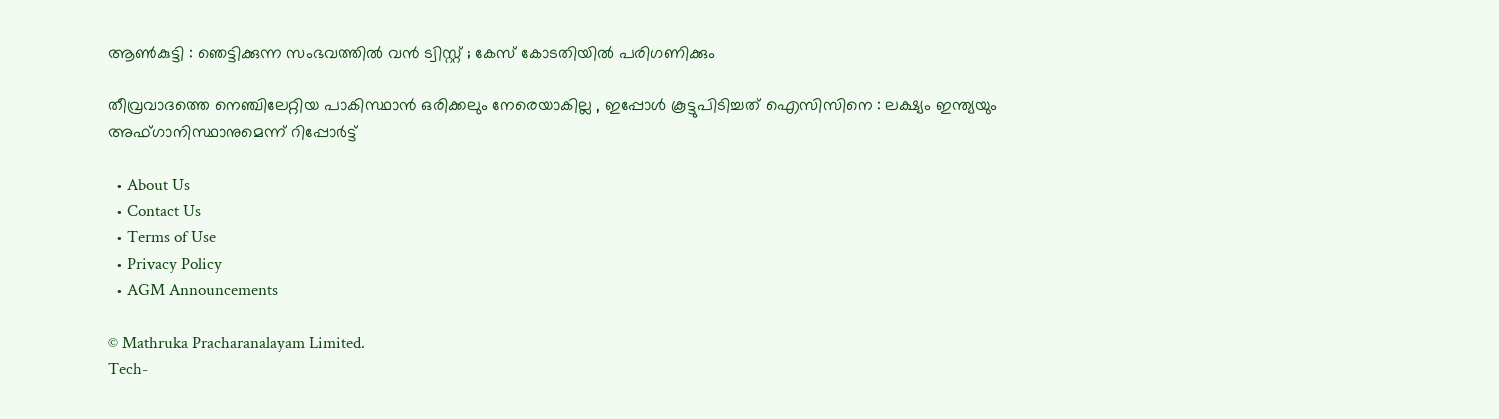ആൺകുട്ടി : ഞെട്ടിക്കുന്ന സംഭവത്തിൽ വൻ ട്വിസ്റ്റ് ; കേസ് കോടതിയിൽ പരിഗണിക്കും

തീവ്രവാദത്തെ നെഞ്ചിലേറ്റിയ പാകിസ്ഥാൻ ഒരിക്കലും നേരെയാകില്ല , ഇപ്പോൾ കൂട്ടുപിടിച്ചത് ഐസിസിനെ : ലക്ഷ്യം ഇന്ത്യയും അഫ്ഗാനിസ്ഥാനുമെന്ന് റിപ്പോർട്ട്

  • About Us
  • Contact Us
  • Terms of Use
  • Privacy Policy
  • AGM Announcements

© Mathruka Pracharanalayam Limited.
Tech-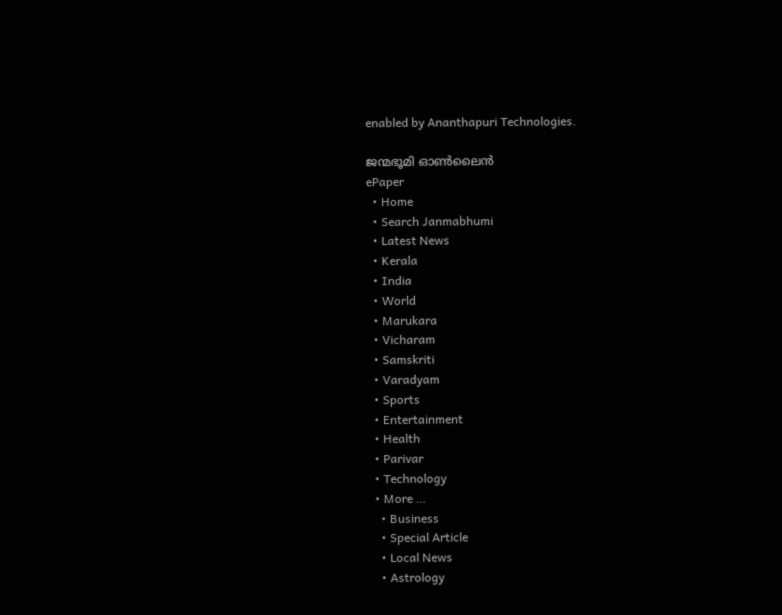enabled by Ananthapuri Technologies.

ജന്മഭൂമി ഓണ്‍ലൈന്‍
ePaper
  • Home
  • Search Janmabhumi
  • Latest News
  • Kerala
  • India
  • World
  • Marukara
  • Vicharam
  • Samskriti
  • Varadyam
  • Sports
  • Entertainment
  • Health
  • Parivar
  • Technology
  • More …
    • Business
    • Special Article
    • Local News
    • Astrology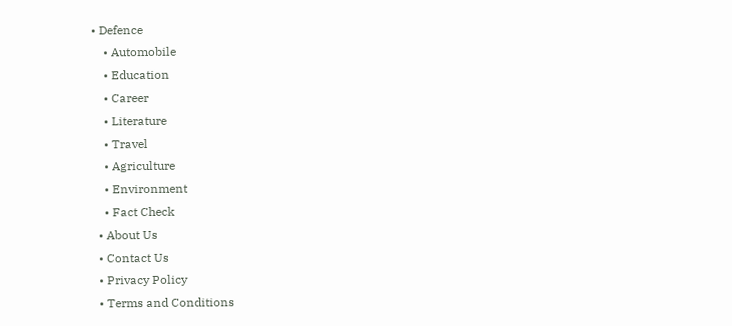• Defence
    • Automobile
    • Education
    • Career
    • Literature
    • Travel
    • Agriculture
    • Environment
    • Fact Check
  • About Us
  • Contact Us
  • Privacy Policy
  • Terms and Conditions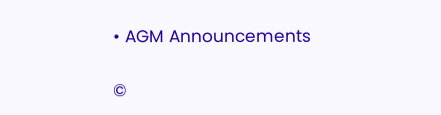• AGM Announcements

©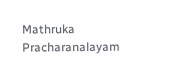Mathruka Pracharanalayam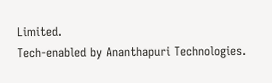Limited.
Tech-enabled by Ananthapuri Technologies.